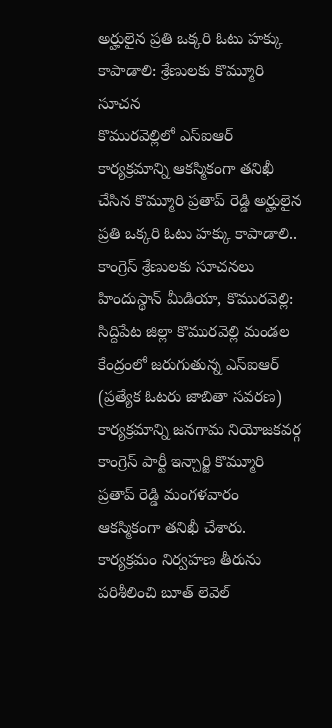అర్హులైన ప్రతి ఒక్కరి ఓటు హక్కు కాపాడాలి: శ్రేణులకు కొమ్మూరి సూచన
కొమురవెల్లిలో ఎస్ఐఆర్ కార్యక్రమాన్ని ఆకస్మికంగా తనిఖీ చేసిన కొమ్మూరి ప్రతాప్ రెడ్డి అర్హులైన ప్రతి ఒక్కరి ఓటు హక్కు కాపాడాలి.. కాంగ్రెస్ శ్రేణులకు సూచనలు హిందుస్థాన్ మీడియా, కొమురవెల్లి: సిద్దిపేట జిల్లా కొమురవెల్లి మండల కేంద్రంలో జరుగుతున్న ఎస్ఐఆర్ (ప్రత్యేక ఓటరు జాబితా సవరణ) కార్యక్రమాన్ని జనగామ నియోజకవర్గ కాంగ్రెస్ పార్టీ ఇన్చార్జి కొమ్మూరి ప్రతాప్ రెడ్డి మంగళవారం ఆకస్మికంగా తనిఖీ చేశారు. కార్యక్రమం నిర్వహణ తీరును పరిశీలించి బూత్ లెవెల్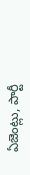ఏజెంట్లు, పార్టీ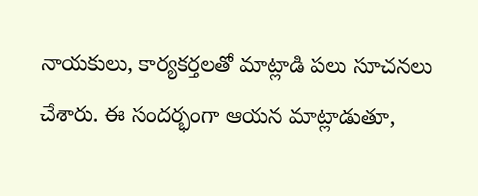నాయకులు, కార్యకర్తలతో మాట్లాడి పలు సూచనలు చేశారు. ఈ సందర్భంగా ఆయన మాట్లాడుతూ,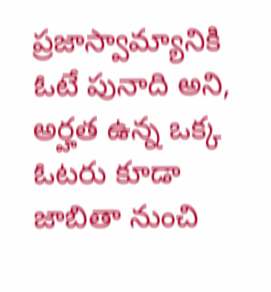ప్రజాస్వామ్యానికి ఓటే పునాది అని, అర్హత ఉన్న ఒక్క ఓటరు కూడా జాబితా నుంచి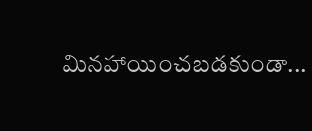మినహాయించబడకుండా...